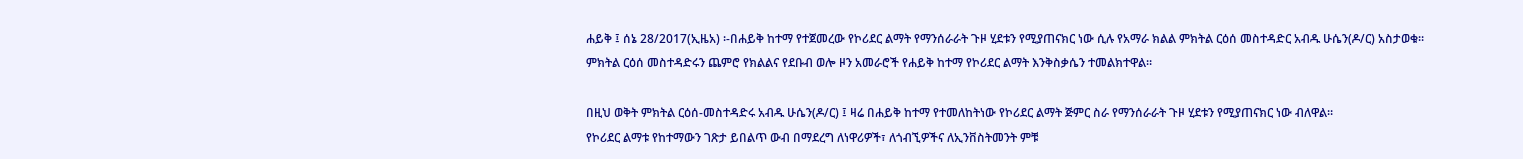ሐይቅ ፤ ሰኔ 28/2017(ኢዜአ) ፡-በሐይቅ ከተማ የተጀመረው የኮሪደር ልማት የማንሰራራት ጉዞ ሂደቱን የሚያጠናክር ነው ሲሉ የአማራ ክልል ምክትል ርዕሰ መስተዳድር አብዱ ሁሴን(ዶ/ር) አስታወቁ።
ምክትል ርዕሰ መስተዳድሩን ጨምሮ የክልልና የደቡብ ወሎ ዞን አመራሮች የሐይቅ ከተማ የኮሪደር ልማት እንቅስቃሴን ተመልክተዋል።

በዚህ ወቅት ምክትል ርዕሰ-መስተዳድሩ አብዱ ሁሴን(ዶ/ር) ፤ ዛሬ በሐይቅ ከተማ የተመለከትነው የኮሪደር ልማት ጅምር ስራ የማንሰራራት ጉዞ ሂደቱን የሚያጠናክር ነው ብለዋል።
የኮሪደር ልማቱ የከተማውን ገጽታ ይበልጥ ውብ በማደረግ ለነዋሪዎች፣ ለጎብኚዎችና ለኢንቨስትመንት ምቹ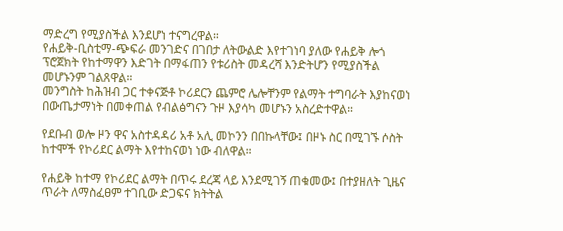ማድረግ የሚያስችል እንደሆነ ተናግረዋል።
የሐይቅ-ቢስቲማ-ጭፍራ መንገድና በገበታ ለትውልድ እየተገነባ ያለው የሐይቅ ሎጎ ፕሮጀክት የከተማዋን እድገት በማፋጠን የቱሪስት መዳረሻ እንድትሆን የሚያስችል መሆኑንም ገልጸዋል።
መንግስት ከሕዝብ ጋር ተቀናጅቶ ኮሪደርን ጨምሮ ሌሎቸንም የልማት ተግባራት እያከናወነ በውጤታማነት በመቀጠል የብልፅግናን ጉዞ እያሳካ መሆኑን አስረድተዋል።

የደቡብ ወሎ ዞን ዋና አስተዳዳሪ አቶ አሊ መኮንን በበኩላቸው፤ በዞኑ ስር በሚገኙ ሶስት ከተሞች የኮሪደር ልማት እየተከናወነ ነው ብለዋል።

የሐይቅ ከተማ የኮሪደር ልማት በጥሩ ደረጃ ላይ እንደሚገኝ ጠቁመው፤ በተያዘለት ጊዜና ጥራት ለማስፈፀም ተገቢው ድጋፍና ክትትል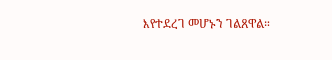እየተደረገ መሆኑን ገልጸዋል።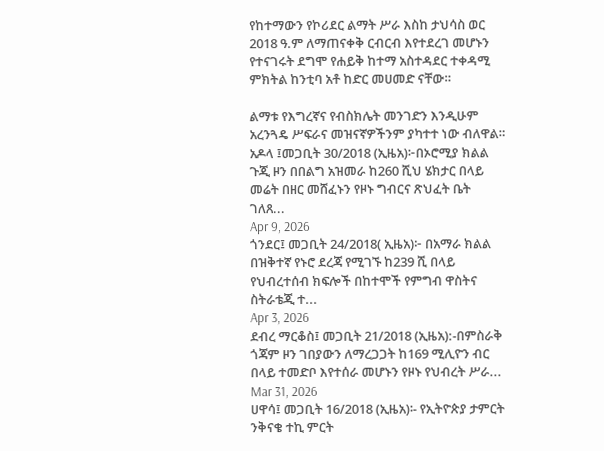የከተማውን የኮሪደር ልማት ሥራ እስከ ታህሳስ ወር 2018 ዓ.ም ለማጠናቀቅ ርብርብ እየተደረገ መሆኑን የተናገሩት ደግሞ የሐይቅ ከተማ አስተዳደር ተቀዳሚ ምክትል ከንቲባ አቶ ከድር መሀመድ ናቸው።

ልማቱ የእግረኛና የብስክሌት መንገድን እንዲሁም አረንጓዴ ሥፍራና መዝናኛዎችንም ያካተተ ነው ብለዋል።
አዶላ ፤መጋቢት 30/2018 (ኢዜአ)፦በኦሮሚያ ክልል ጉጂ ዞን በበልግ አዝመራ ከ260 ሺህ ሄክታር በላይ መሬት በዘር መሸፈኑን የዞኑ ግብርና ጽህፈት ቤት ገለጸ...
Apr 9, 2026
ጎንደር፤ መጋቢት 24/2018( ኢዜአ)፦ በአማራ ክልል በዝቅተኛ የኑሮ ደረጃ የሚገኙ ከ239 ሺ በላይ የህብረተሰብ ክፍሎች በከተሞች የምግብ ዋስትና ስትራቴጂ ተ...
Apr 3, 2026
ደብረ ማርቆስ፤ መጋቢት 21/2018 (ኢዜአ):-በምስራቅ ጎጃም ዞን ገበያውን ለማረጋጋት ከ169 ሚሊዮን ብር በላይ ተመድቦ እየተሰራ መሆኑን የዞኑ የህብረት ሥራ...
Mar 31, 2026
ሀዋሳ፤ መጋቢት 16/2018 (ኢዜአ)፡- የኢትዮጵያ ታምርት ንቅናቄ ተኪ ምርት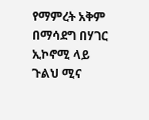የማምረት አቅም በማሳደግ በሃገር ኢኮኖሚ ላይ ጉልህ ሚና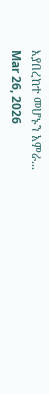እያበረከተ መሆኑን አምራ...
Mar 26, 2026